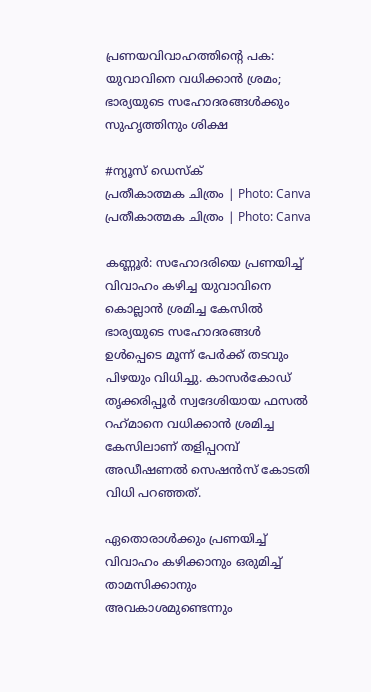പ്രണയവിവാഹത്തിന്റെ പക: യുവാവിനെ വധിക്കാൻ ശ്രമം; ഭാര്യയുടെ സഹോദരങ്ങൾക്കും സുഹൃത്തിനും ശിക്ഷ

#ന്യൂസ് ഡെസ്ക്
പ്രതീകാത്മക ചിത്രം | Photo: Canva
പ്രതീകാത്മക ചിത്രം | Photo: Canva

കണ്ണൂർ: സഹോദരിയെ പ്രണയിച്ച് വിവാഹം കഴിച്ച യുവാവിനെ കൊല്ലാൻ ശ്രമിച്ച കേസിൽ ഭാര്യയുടെ സഹോദരങ്ങൾ ഉൾപ്പെടെ മൂന്ന് പേർക്ക് തടവും പിഴയും വിധിച്ചു. കാസർകോഡ് തൃക്കരിപ്പൂർ സ്വദേശിയായ ഫസൽ റഹ്‌മാനെ വധിക്കാൻ ശ്രമിച്ച കേസിലാണ് തളിപ്പറമ്പ് അഡീഷണൽ സെഷൻസ് കോടതി വിധി പറഞ്ഞത്.

ഏതൊരാൾക്കും പ്രണയിച്ച് വിവാഹം കഴിക്കാനും ഒരുമിച്ച് താമസിക്കാനും അവകാശമുണ്ടെന്നും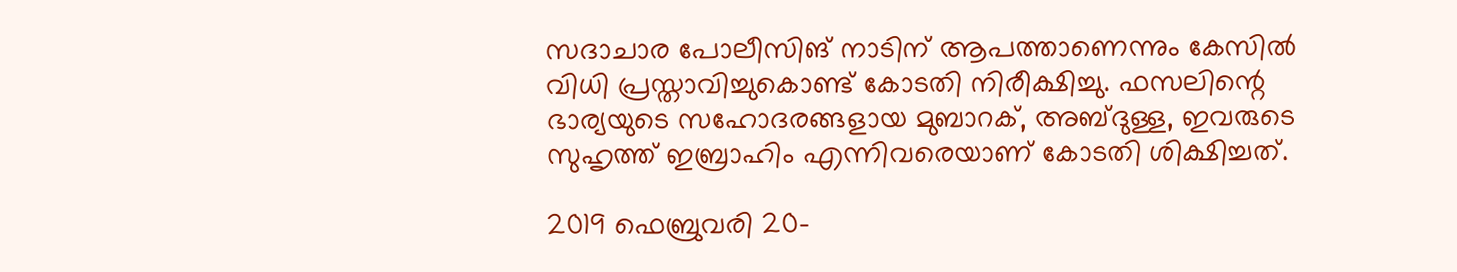സദാചാര പോലീസിങ് നാടിന് ആപത്താണെന്നും കേസിൽ വിധി പ്രസ്താവിച്ചുകൊണ്ട് കോടതി നിരീക്ഷിച്ചു. ഫസലിന്റെ ഭാര്യയുടെ സഹോദരങ്ങളായ മുബാറക്, അബ്ദുള്ള, ഇവരുടെ സുഹൃത്ത് ഇബ്രാഹിം എന്നിവരെയാണ് കോടതി ശിക്ഷിച്ചത്.

2019 ഫെബ്രുവരി 20-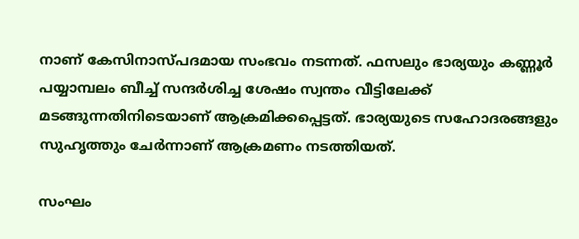നാണ് കേസിനാസ്പദമായ സംഭവം നടന്നത്. ഫസലും ഭാര്യയും കണ്ണൂർ പയ്യാമ്പലം ബീച്ച് സന്ദർശിച്ച ശേഷം സ്വന്തം വീട്ടിലേക്ക് മടങ്ങുന്നതിനിടെയാണ് ആക്രമിക്കപ്പെട്ടത്. ഭാര്യയുടെ സഹോദരങ്ങളും സുഹൃത്തും ചേർന്നാണ് ആക്രമണം നടത്തിയത്.

സംഘം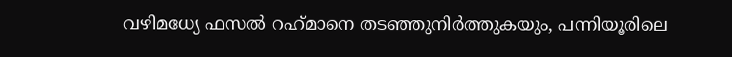വഴിമധ്യേ ഫസൽ റഹ്‌മാനെ തടഞ്ഞുനിർത്തുകയും, പന്നിയൂരിലെ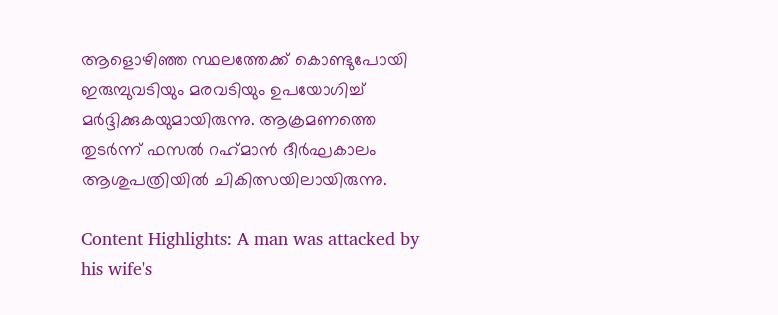ആളൊഴിഞ്ഞ സ്ഥലത്തേക്ക് കൊണ്ടുപോയി ഇരുമ്പുവടിയും മരവടിയും ഉപയോഗിച്ച് മർദ്ദിക്കുകയുമായിരുന്നു. ആക്രമണത്തെ തുടർന്ന് ഫസൽ റഹ്‌മാൻ ദീർഘകാലം ആശുപത്രിയിൽ ചികിത്സയിലായിരുന്നു.

Content Highlights: A man was attacked by his wife's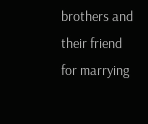brothers and their friend for marrying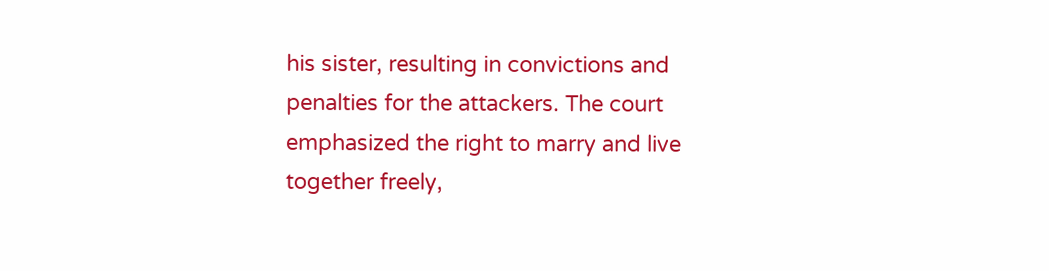his sister, resulting in convictions and penalties for the attackers. The court emphasized the right to marry and live together freely,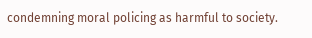condemning moral policing as harmful to society.